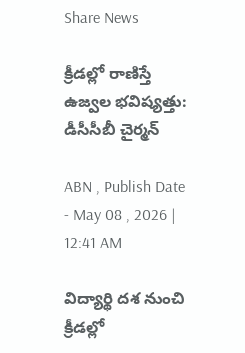Share News

క్రీడల్లో రాణిస్తే ఉజ్వల భవిష్యత్తు: డీసీసీబీ చైర్మన్‌

ABN , Publish Date - May 08 , 2026 | 12:41 AM

విద్యార్థి దశ నుంచి క్రీడల్లో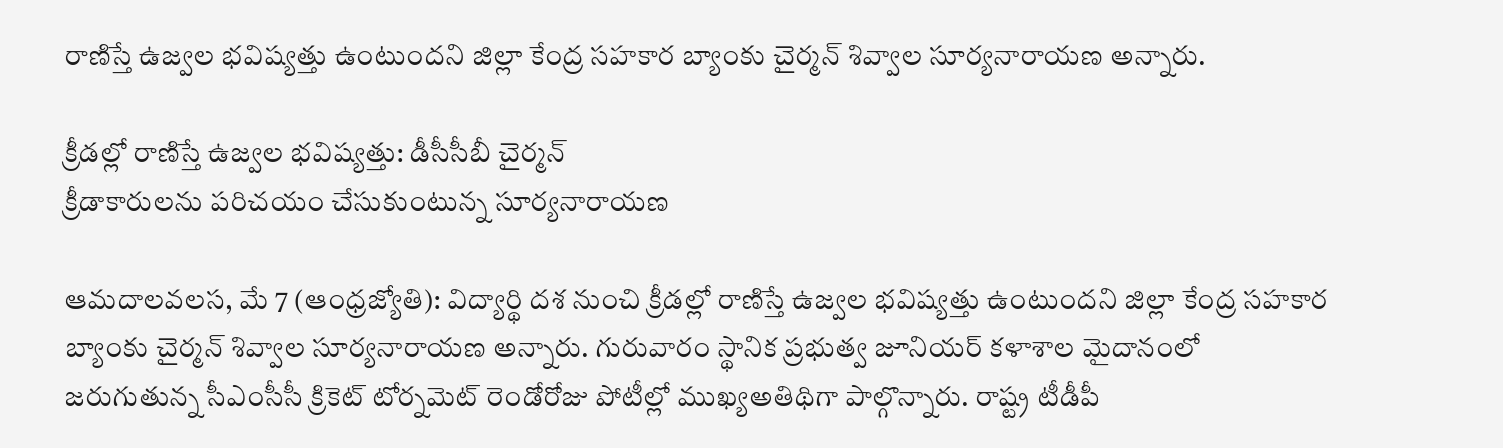రాణిస్తే ఉజ్వల భవిష్యత్తు ఉంటుందని జిల్లా కేంద్ర సహకార బ్యాంకు చైర్మన్‌ శివ్వాల సూర్యనారాయణ అన్నారు.

క్రీడల్లో రాణిస్తే ఉజ్వల భవిష్యత్తు: డీసీసీబీ చైర్మన్‌
క్రీడాకారులను పరిచయం చేసుకుంటున్న సూర్యనారాయణ

ఆమదాలవలస, మే 7 (ఆంధ్రజ్యోతి): విద్యార్థి దశ నుంచి క్రీడల్లో రాణిస్తే ఉజ్వల భవిష్యత్తు ఉంటుందని జిల్లా కేంద్ర సహకార బ్యాంకు చైర్మన్‌ శివ్వాల సూర్యనారాయణ అన్నారు. గురువారం స్థానిక ప్రభుత్వ జూనియర్‌ కళాశాల మైదానంలో జరుగుతున్న సీఎంసీసీ క్రికెట్‌ టోర్నమెట్‌ రెండోరోజు పోటీల్లో ముఖ్యఅతిథిగా పాల్గొన్నారు. రాష్ట్ర టీడీపీ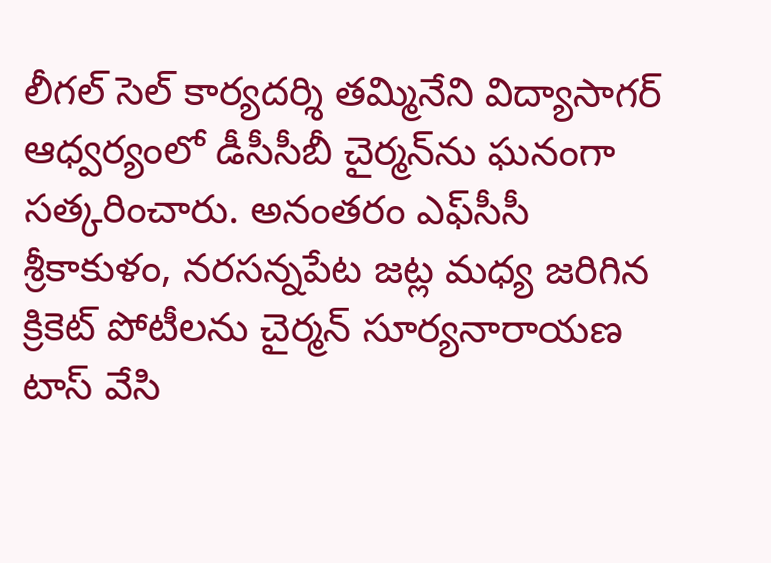లీగల్‌ సెల్‌ కార్యదర్శి తమ్మినేని విద్యాసాగర్‌ ఆధ్వర్యంలో డీసీసీబీ చైర్మన్‌ను ఘనంగా సత్కరించారు. అనంతరం ఎఫ్‌సీసీ శ్రీకాకుళం, నరసన్నపేట జట్ల మధ్య జరిగిన క్రికెట్‌ పోటీలను చైర్మన్‌ సూర్యనారాయణ టాస్‌ వేసి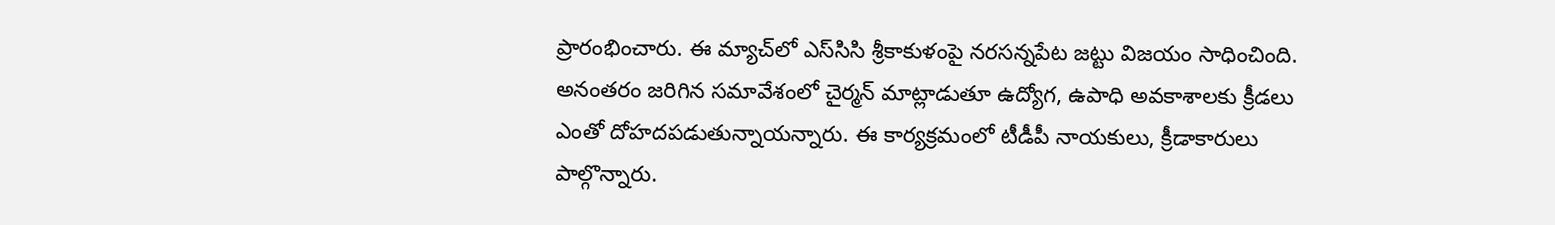ప్రారంభించారు. ఈ మ్యాచ్‌లో ఎస్‌సిసి శ్రీకాకుళంపై నరసన్నపేట జట్టు విజయం సాధించింది. అనంతరం జరిగిన సమావేశంలో చైర్మన్‌ మాట్లాడుతూ ఉద్యోగ, ఉపాధి అవకాశాలకు క్రీడలు ఎంతో దోహదపడుతున్నాయన్నారు. ఈ కార్యక్రమంలో టీడీపీ నాయకులు, క్రీడాకారులు పాల్గొన్నారు.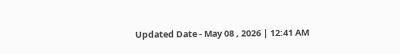Updated Date - May 08 , 2026 | 12:41 AM